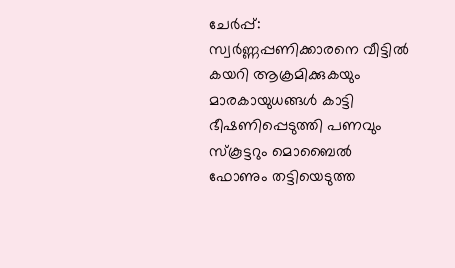ചേർപ്പ്: സ്വർണ്ണപ്പണിക്കാരനെ വീട്ടിൽ കയറി ആക്രമിക്കുകയും മാരകായുധങ്ങൾ കാട്ടി ഭീഷണിപ്പെടുത്തി പണവും സ്കൂട്ടറും മൊബൈൽ ഫോണും തട്ടിയെടുത്ത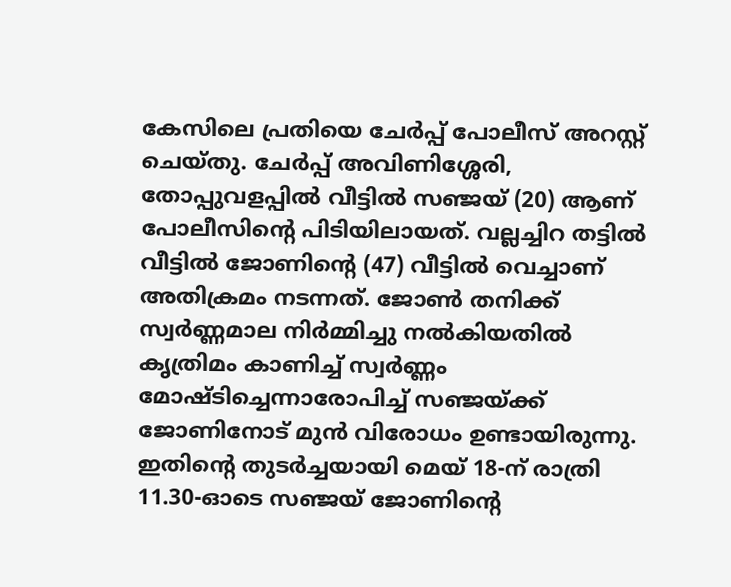കേസിലെ പ്രതിയെ ചേർപ്പ് പോലീസ് അറസ്റ്റ് ചെയ്തു. ചേർപ്പ് അവിണിശ്ശേരി, തോപ്പുവളപ്പിൽ വീട്ടിൽ സഞ്ജയ് (20) ആണ് പോലീസിന്റെ പിടിയിലായത്. വല്ലച്ചിറ തട്ടിൽ വീട്ടിൽ ജോണിന്റെ (47) വീട്ടിൽ വെച്ചാണ് അതിക്രമം നടന്നത്. ജോൺ തനിക്ക് സ്വർണ്ണമാല നിർമ്മിച്ചു നൽകിയതിൽ കൃത്രിമം കാണിച്ച് സ്വർണ്ണം മോഷ്ടിച്ചെന്നാരോപിച്ച് സഞ്ജയ്ക്ക് ജോണിനോട് മുൻ വിരോധം ഉണ്ടായിരുന്നു. ഇതിന്റെ തുടർച്ചയായി മെയ് 18-ന് രാത്രി 11.30-ഓടെ സഞ്ജയ് ജോണിന്റെ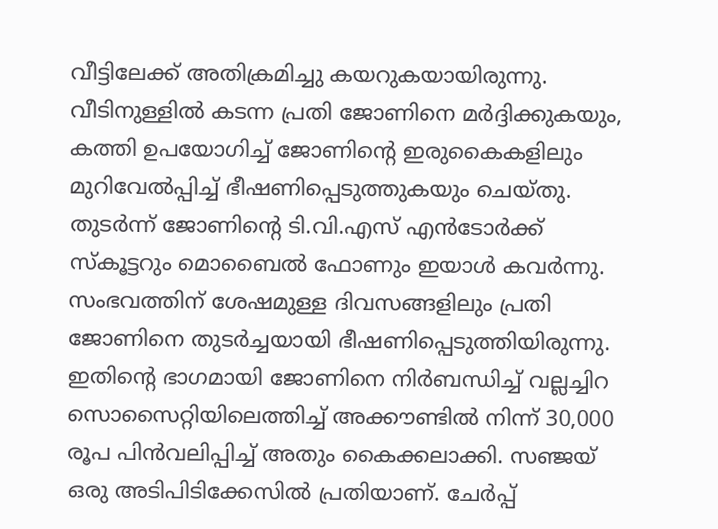വീട്ടിലേക്ക് അതിക്രമിച്ചു കയറുകയായിരുന്നു. വീടിനുള്ളിൽ കടന്ന പ്രതി ജോണിനെ മർദ്ദിക്കുകയും, കത്തി ഉപയോഗിച്ച് ജോണിന്റെ ഇരുകൈകളിലും മുറിവേൽപ്പിച്ച് ഭീഷണിപ്പെടുത്തുകയും ചെയ്തു. തുടർന്ന് ജോണിന്റെ ടി.വി.എസ് എൻടോർക്ക് സ്കൂട്ടറും മൊബൈൽ ഫോണും ഇയാൾ കവർന്നു. സംഭവത്തിന് ശേഷമുള്ള ദിവസങ്ങളിലും പ്രതി ജോണിനെ തുടർച്ചയായി ഭീഷണിപ്പെടുത്തിയിരുന്നു. ഇതിന്റെ ഭാഗമായി ജോണിനെ നിർബന്ധിച്ച് വല്ലച്ചിറ സൊസൈറ്റിയിലെത്തിച്ച് അക്കൗണ്ടിൽ നിന്ന് 30,000 രൂപ പിൻവലിപ്പിച്ച് അതും കൈക്കലാക്കി. സഞ്ജയ് ഒരു അടിപിടിക്കേസിൽ പ്രതിയാണ്. ചേർപ്പ്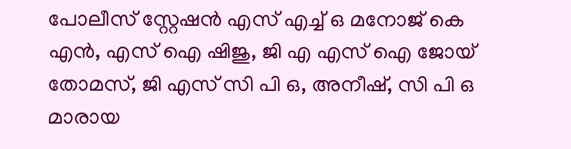പോലീസ് സ്റ്റേഷൻ എസ് എച്ച് ഒ മനോജ് കെ എൻ, എസ് ഐ ഷിജു, ജി എ എസ് ഐ ജോയ് തോമസ്, ജി എസ് സി പി ഒ, അനീഷ്, സി പി ഒ മാരായ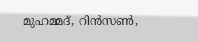മുഹമ്മദ്, റിൻസൺ,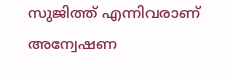സുജിത്ത് എന്നിവരാണ് അന്വേഷണ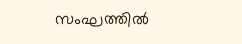സംഘത്തിൽ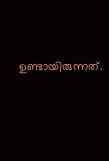ഉണ്ടായിരുന്നത്.